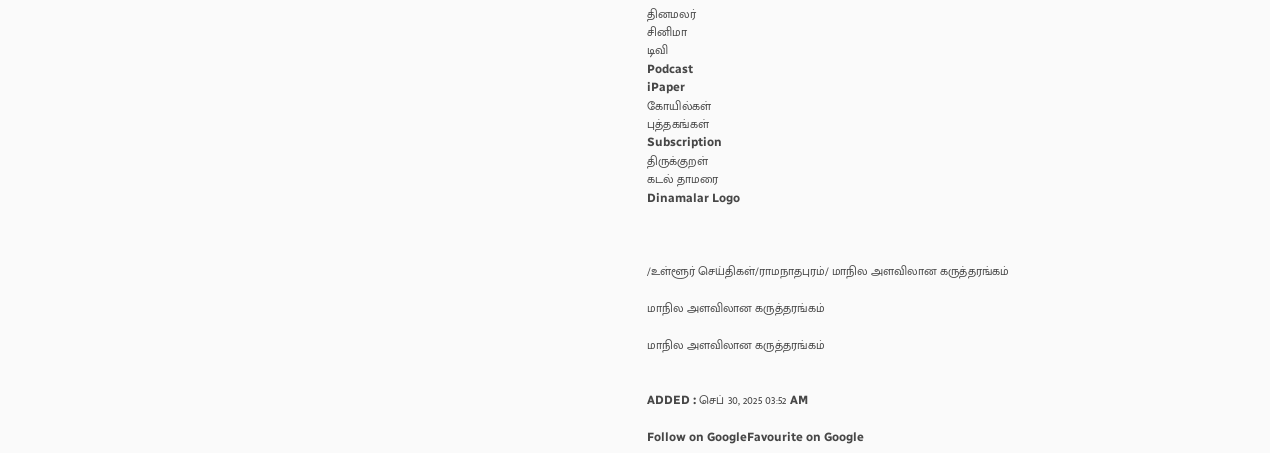தினமலர்
சினிமா
டிவி
Podcast
iPaper
கோயில்கள்
புத்தகங்கள்
Subscription
திருக்குறள்
கடல் தாமரை
Dinamalar Logo



/உள்ளூர் செய்திகள்/ராமநாதபுரம்/ மாநில அளவிலான கருத்தரங்கம்

மாநில அளவிலான கருத்தரங்கம்

மாநில அளவிலான கருத்தரங்கம்


ADDED : செப் 30, 2025 03:52 AM

Follow on GoogleFavourite on Google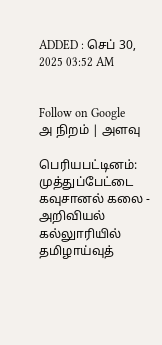ADDED : செப் 30, 2025 03:52 AM


Follow on Google
அ நிறம் | அளவு

பெரியபட்டினம்: முத்துப்பேட்டை கவுசானல் கலை - அறிவியல் கல்லுாரியில் தமிழாய்வுத்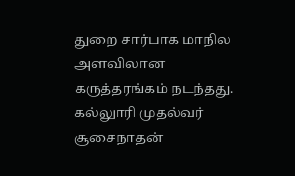துறை சார்பாக மாநில அளவிலான கருத்தரங்கம் நடந்தது. கல்லுாரி முதல்வர் சூசைநாதன்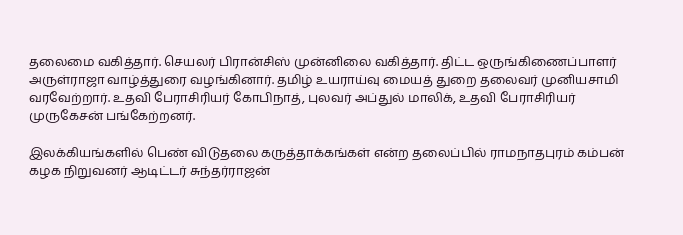தலைமை வகித்தார். செயலர் பிரான்சிஸ் முன்னிலை வகித்தார். திட்ட ஒருங்கிணைப்பாளர் அருள்ராஜா வாழ்த்துரை வழங்கினார். தமிழ் உயராய்வு மையத் துறை தலைவர் முனியசாமி வரவேற்றார். உதவி பேராசிரியர் கோபிநாத், புலவர் அப்துல் மாலிக், உதவி பேராசிரியர் முருகேசன் பங்கேற்றனர்.

இலக்கியங்களில் பெண் விடுதலை கருத்தாக்கங்கள் என்ற தலைப்பில் ராமநாதபுரம் கம்பன் கழக நிறுவனர் ஆடிட்டர் சுந்தர்ராஜன்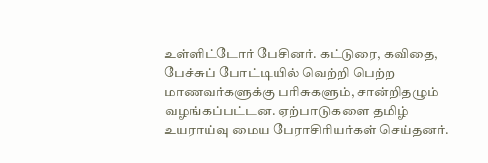உள்ளிட்டோர் பேசினர். கட்டுரை, கவிதை, பேச்சுப் போட்டியில் வெற்றி பெற்ற மாணவர்களுக்கு பரிசுகளும், சான்றிதழும் வழங்கப்பட்டன. ஏற்பாடுகளை தமிழ் உயராய்வு மைய பேராசிரியர்கள் செய்தனர்.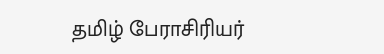தமிழ் பேராசிரியர்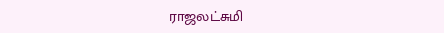ராஜலட்சுமி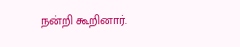நன்றி கூறினார்.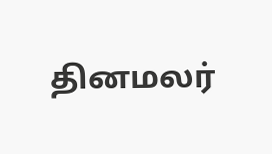தினமலர்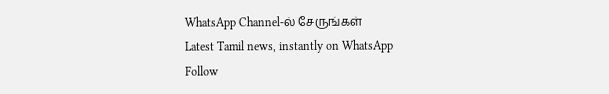WhatsApp Channel-ல் சேருங்கள்
Latest Tamil news, instantly on WhatsApp
Follow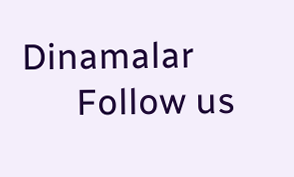Dinamalar
      Follow us